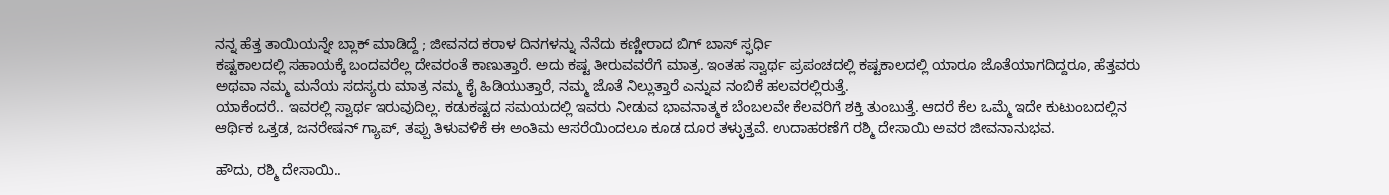ನನ್ನ ಹೆತ್ತ ತಾಯಿಯನ್ನೇ ಬ್ಲಾಕ್ ಮಾಡಿದ್ದೆ ; ಜೀವನದ ಕರಾಳ ದಿನಗಳನ್ನು ನೆನೆದು ಕಣ್ಣೀರಾದ ಬಿಗ್ ಬಾಸ್ ಸ್ಫರ್ಧಿ
ಕಷ್ಟಕಾಲದಲ್ಲಿ ಸಹಾಯಕ್ಕೆ ಬಂದವರೆಲ್ಲ ದೇವರಂತೆ ಕಾಣುತ್ತಾರೆ. ಅದು ಕಷ್ಟ ತೀರುವವರೆಗೆ ಮಾತ್ರ. ಇಂತಹ ಸ್ವಾರ್ಥ ಪ್ರಪಂಚದಲ್ಲಿ ಕಷ್ಟಕಾಲದಲ್ಲಿ ಯಾರೂ ಜೊತೆಯಾಗದಿದ್ದರೂ, ಹೆತ್ತವರು ಅಥವಾ ನಮ್ಮ ಮನೆಯ ಸದಸ್ಯರು ಮಾತ್ರ ನಮ್ಮ ಕೈ ಹಿಡಿಯುತ್ತಾರೆ, ನಮ್ಮ ಜೊತೆ ನಿಲ್ಲುತ್ತಾರೆ ಎನ್ನುವ ನಂಬಿಕೆ ಹಲವರಲ್ಲಿರುತ್ತೆ.
ಯಾಕೆಂದರೆ.. ಇವರಲ್ಲಿ ಸ್ವಾರ್ಥ ಇರುವುದಿಲ್ಲ. ಕಡುಕಷ್ಟದ ಸಮಯದಲ್ಲಿ ಇವರು ನೀಡುವ ಭಾವನಾತ್ಮಕ ಬೆಂಬಲವೇ ಕೆಲವರಿಗೆ ಶಕ್ತಿ ತುಂಬುತ್ತೆ. ಆದರೆ ಕೆಲ ಒಮ್ಮೆ ಇದೇ ಕುಟುಂಬದಲ್ಲಿನ ಆರ್ಥಿಕ ಒತ್ತಡ, ಜನರೇಷನ್ ಗ್ಯಾಪ್, ತಪ್ಪು ತಿಳುವಳಿಕೆ ಈ ಅಂತಿಮ ಆಸರೆಯಿಂದಲೂ ಕೂಡ ದೂರ ತಳ್ಳುತ್ತವೆ. ಉದಾಹರಣೆಗೆ ರಶ್ಮಿ ದೇಸಾಯಿ ಅವರ ಜೀವನಾನುಭವ.

ಹೌದು, ರಶ್ಮಿ ದೇಸಾಯಿ..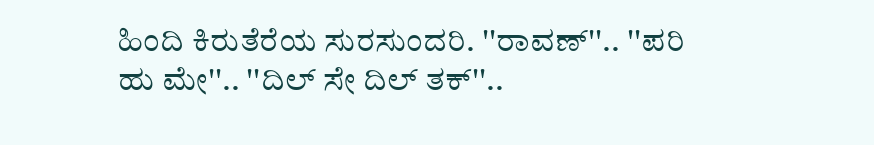ಹಿಂದಿ ಕಿರುತೆರೆಯ ಸುರಸುಂದರಿ. ''ರಾವಣ್''.. ''ಪರಿ ಹು ಮೇ''.. ''ದಿಲ್ ಸೇ ದಿಲ್ ತಕ್''..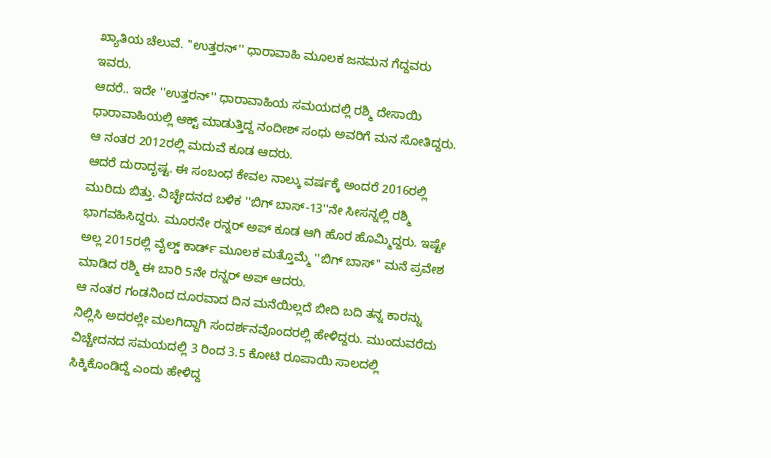ಖ್ಯಾತಿಯ ಚೆಲುವೆ. ''ಉತ್ತರನ್'' ಧಾರಾವಾಹಿ ಮೂಲಕ ಜನಮನ ಗೆದ್ದವರು ಇವರು.
ಆದರೆ.. ಇದೇ ''ಉತ್ತರನ್'' ಧಾರಾವಾಹಿಯ ಸಮಯದಲ್ಲಿ ರಶ್ಮಿ ದೇಸಾಯಿ ಧಾರಾವಾಹಿಯಲ್ಲಿ ಆಕ್ಟ್ ಮಾಡುತ್ತಿದ್ದ ನಂದೀಶ್ ಸಂಧು ಅವರಿಗೆ ಮನ ಸೋತಿದ್ದರು. ಆ ನಂತರ 2012ರಲ್ಲಿ ಮದುವೆ ಕೂಡ ಆದರು.
ಆದರೆ ದುರಾದೃಷ್ಟ. ಈ ಸಂಬಂಧ ಕೇವಲ ನಾಲ್ಕು ವರ್ಷಕ್ಕೆ ಅಂದರೆ 2016ರಲ್ಲಿ ಮುರಿದು ಬಿತ್ತು. ವಿಚ್ಛೇದನದ ಬಳಿಕ ''ಬಿಗ್ ಬಾಸ್-13''ನೇ ಸೀಸನ್ನಲ್ಲಿ ರಶ್ಮಿ ಭಾಗವಹಿಸಿದ್ದರು. ಮೂರನೇ ರನ್ನರ್ ಅಪ್ ಕೂಡ ಆಗಿ ಹೊರ ಹೊಮ್ಮಿದ್ದರು. ಇಷ್ಟೇ ಅಲ್ಲ 2015ರಲ್ಲಿ ವೈಲ್ಡ್ ಕಾರ್ಡ್ ಮೂಲಕ ಮತ್ತೊಮ್ಮೆ ''ಬಿಗ್ ಬಾಸ್'' ಮನೆ ಪ್ರವೇಶ ಮಾಡಿದ ರಶ್ಮಿ ಈ ಬಾರಿ 5ನೇ ರನ್ನರ್ ಅಪ್ ಆದರು.
ಆ ನಂತರ ಗಂಡನಿಂದ ದೂರವಾದ ದಿನ ಮನೆಯಿಲ್ಲದೆ ಬೀದಿ ಬದಿ ತನ್ನ ಕಾರನ್ನು ನಿಲ್ಲಿಸಿ ಅದರಲ್ಲೇ ಮಲಗಿದ್ದಾಗಿ ಸಂದರ್ಶನವೊಂದರಲ್ಲಿ ಹೇಳಿದ್ದರು. ಮುಂದುವರೆದು ವಿಚ್ಚೇದನದ ಸಮಯದಲ್ಲಿ 3 ರಿಂದ 3.5 ಕೋಟಿ ರೂಪಾಯಿ ಸಾಲದಲ್ಲಿ ಸಿಕ್ಕಿಕೊಂಡಿದ್ದೆ ಎಂದು ಹೇಳಿದ್ದ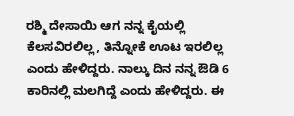ರಶ್ಮಿ ದೇಸಾಯಿ ಆಗ ನನ್ನ ಕೈಯಲ್ಲಿ ಕೆಲಸವಿರಲಿಲ್ಲ, ತಿನ್ನೋಕೆ ಊಟ ಇರಲಿಲ್ಲ ಎಂದು ಹೇಳಿದ್ದರು. ನಾಲ್ಕು ದಿನ ನನ್ನ ಔಡಿ 6 ಕಾರಿನಲ್ಲಿ ಮಲಗಿದ್ದೆ ಎಂದು ಹೇಳಿದ್ದರು. ಈ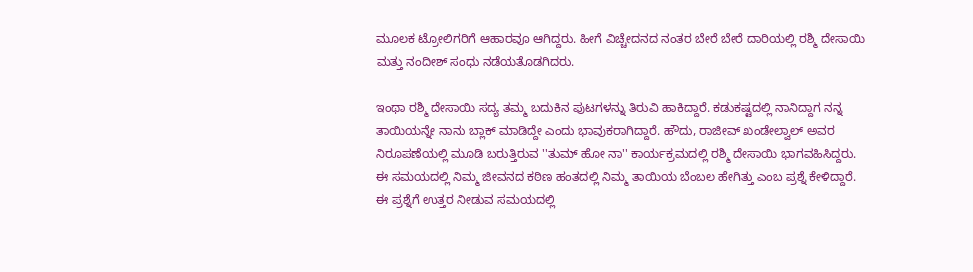ಮೂಲಕ ಟ್ರೋಲಿಗರಿಗೆ ಆಹಾರವೂ ಆಗಿದ್ದರು. ಹೀಗೆ ವಿಚ್ಚೇದನದ ನಂತರ ಬೇರೆ ಬೇರೆ ದಾರಿಯಲ್ಲಿ ರಶ್ಮಿ ದೇಸಾಯಿ ಮತ್ತು ನಂದೀಶ್ ಸಂಧು ನಡೆಯತೊಡಗಿದರು.

ಇಂಥಾ ರಶ್ಮಿ ದೇಸಾಯಿ ಸದ್ಯ ತಮ್ಮ ಬದುಕಿನ ಪುಟಗಳನ್ನು ತಿರುವಿ ಹಾಕಿದ್ದಾರೆ. ಕಡುಕಷ್ಟದಲ್ಲಿ ನಾನಿದ್ದಾಗ ನನ್ನ ತಾಯಿಯನ್ನೇ ನಾನು ಬ್ಲಾಕ್ ಮಾಡಿದ್ದೇ ಎಂದು ಭಾವುಕರಾಗಿದ್ದಾರೆ. ಹೌದು, ರಾಜೀವ್ ಖಂಡೇಲ್ವಾಲ್ ಅವರ ನಿರೂಪಣೆಯಲ್ಲಿ ಮೂಡಿ ಬರುತ್ತಿರುವ ''ತುಮ್ ಹೋ ನಾ'' ಕಾರ್ಯಕ್ರಮದಲ್ಲಿ ರಶ್ಮಿ ದೇಸಾಯಿ ಭಾಗವಹಿಸಿದ್ದರು.
ಈ ಸಮಯದಲ್ಲಿ ನಿಮ್ಮ ಜೀವನದ ಕಠಿಣ ಹಂತದಲ್ಲಿ ನಿಮ್ಮ ತಾಯಿಯ ಬೆಂಬಲ ಹೇಗಿತ್ತು ಎಂಬ ಪ್ರಶ್ನೆ ಕೇಳಿದ್ದಾರೆ. ಈ ಪ್ರಶ್ನೆಗೆ ಉತ್ತರ ನೀಡುವ ಸಮಯದಲ್ಲಿ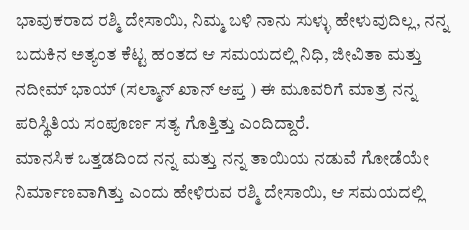ಭಾವುಕರಾದ ರಶ್ಮಿ ದೇಸಾಯಿ, ನಿಮ್ಮ ಬಳಿ ನಾನು ಸುಳ್ಳು ಹೇಳುವುದಿಲ್ಲ, ನನ್ನ ಬದುಕಿನ ಅತ್ಯಂತ ಕೆಟ್ಟ ಹಂತದ ಆ ಸಮಯದಲ್ಲಿ ನಿಧಿ, ಜೀವಿತಾ ಮತ್ತು ನದೀಮ್ ಭಾಯ್ (ಸಲ್ಮಾನ್ ಖಾನ್ ಆಪ್ತ ) ಈ ಮೂವರಿಗೆ ಮಾತ್ರ ನನ್ನ ಪರಿಸ್ಥಿತಿಯ ಸಂಪೂರ್ಣ ಸತ್ಯ ಗೊತ್ತಿತ್ತು ಎಂದಿದ್ದಾರೆ.
ಮಾನಸಿಕ ಒತ್ತಡದಿಂದ ನನ್ನ ಮತ್ತು ನನ್ನ ತಾಯಿಯ ನಡುವೆ ಗೋಡೆಯೇ ನಿರ್ಮಾಣವಾಗಿತ್ತು ಎಂದು ಹೇಳಿರುವ ರಶ್ಮಿ ದೇಸಾಯಿ, ಆ ಸಮಯದಲ್ಲಿ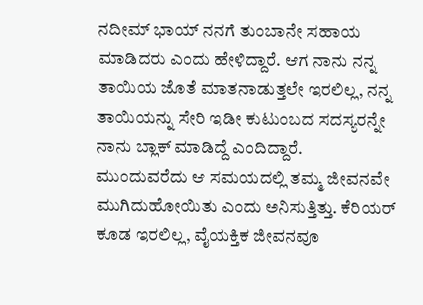ನದೀಮ್ ಭಾಯ್ ನನಗೆ ತುಂಬಾನೇ ಸಹಾಯ ಮಾಡಿದರು ಎಂದು ಹೇಳಿದ್ದಾರೆ. ಆಗ ನಾನು ನನ್ನ ತಾಯಿಯ ಜೊತೆ ಮಾತನಾಡುತ್ತಲೇ ಇರಲಿಲ್ಲ, ನನ್ನ ತಾಯಿಯನ್ನು ಸೇರಿ ಇಡೀ ಕುಟುಂಬದ ಸದಸ್ಯರನ್ನೇ ನಾನು ಬ್ಲಾಕ್ ಮಾಡಿದ್ದೆ ಎಂದಿದ್ದಾರೆ.
ಮುಂದುವರೆದು ಆ ಸಮಯದಲ್ಲಿ ತಮ್ಮ ಜೀವನವೇ ಮುಗಿದುಹೋಯಿತು ಎಂದು ಅನಿಸುತ್ತಿತ್ತು. ಕೆರಿಯರ್ ಕೂಡ ಇರಲಿಲ್ಲ, ವೈಯಕ್ತಿಕ ಜೀವನವೂ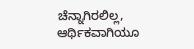ಚೆನ್ನಾಗಿರಲಿಲ್ಲ, ಆರ್ಥಿಕವಾಗಿಯೂ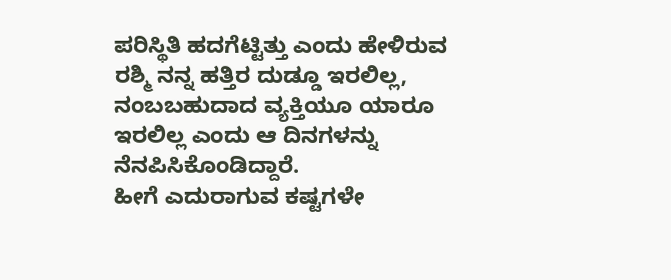ಪರಿಸ್ಥಿತಿ ಹದಗೆಟ್ಟಿತ್ತು ಎಂದು ಹೇಳಿರುವ ರಶ್ಮಿ ನನ್ನ ಹತ್ತಿರ ದುಡ್ಡೂ ಇರಲಿಲ್ಲ, ನಂಬಬಹುದಾದ ವ್ಯಕ್ತಿಯೂ ಯಾರೂ ಇರಲಿಲ್ಲ ಎಂದು ಆ ದಿನಗಳನ್ನು ನೆನಪಿಸಿಕೊಂಡಿದ್ದಾರೆ.
ಹೀಗೆ ಎದುರಾಗುವ ಕಷ್ಟಗಳೇ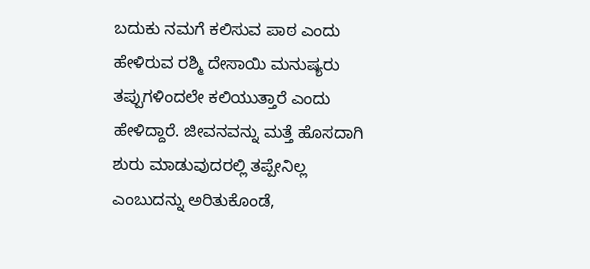ಬದುಕು ನಮಗೆ ಕಲಿಸುವ ಪಾಠ ಎಂದು ಹೇಳಿರುವ ರಶ್ಮಿ ದೇಸಾಯಿ ಮನುಷ್ಯರು ತಪ್ಪುಗಳಿಂದಲೇ ಕಲಿಯುತ್ತಾರೆ ಎಂದು ಹೇಳಿದ್ದಾರೆ. ಜೀವನವನ್ನು ಮತ್ತೆ ಹೊಸದಾಗಿ ಶುರು ಮಾಡುವುದರಲ್ಲಿ ತಪ್ಪೇನಿಲ್ಲ ಎಂಬುದನ್ನು ಅರಿತುಕೊಂಡೆ,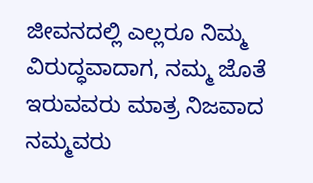ಜೀವನದಲ್ಲಿ ಎಲ್ಲರೂ ನಿಮ್ಮ ವಿರುದ್ಧವಾದಾಗ, ನಮ್ಮ ಜೊತೆ ಇರುವವರು ಮಾತ್ರ ನಿಜವಾದ ನಮ್ಮವರು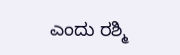ಎಂದು ರಶ್ಮಿ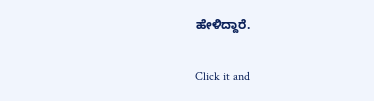ಹೇಳಿದ್ದಾರೆ.


Click it and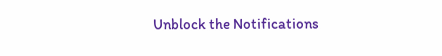Unblock the Notifications